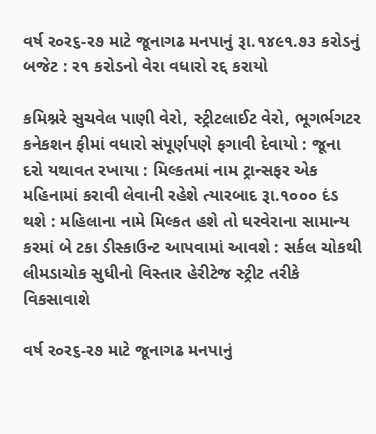વર્ષ ર૦ર૬-ર૭ માટે જૂનાગઢ મનપાનું રૂા.૧૪૯૧.૭૩ કરોડનું બજેટ : ર૧ કરોડનો વેરા વધારો રદ્દ કરાયો

કમિશ્નરે સુચવેલ પાણી વેરો, સ્ટ્રીટલાઈટ વેરો, ભૂગર્ભગટર કનેકશન ફીમાં વધારો સંપૂર્ણપણે ફગાવી દેવાયો : જૂના દરો યથાવત રખાયા : મિલ્કતમાં નામ ટ્રાન્સફર એક મહિનામાં કરાવી લેવાની રહેશે ત્યારબાદ રૂા.૧૦૦૦ દંડ થશે : મહિલાના નામે મિલ્કત હશે તો ઘરવેરાના સામાન્ય કરમાં બે ટકા ડીસ્કાઉન્ટ આપવામાં આવશે : સર્કલ ચોકથી લીમડાચોક સુધીનો વિસ્તાર હેરીટેજ સ્ટ્રીટ તરીકે વિકસાવાશે

વર્ષ ર૦ર૬-ર૭ માટે જૂનાગઢ મનપાનું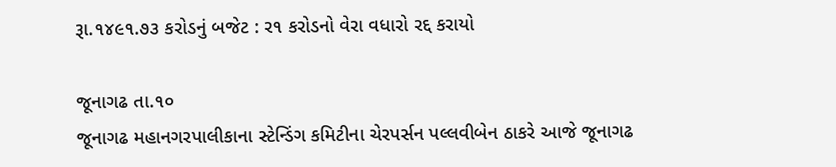રૂા.૧૪૯૧.૭૩ કરોડનું બજેટ : ર૧ કરોડનો વેરા વધારો રદ્દ કરાયો

જૂનાગઢ તા.૧૦
જૂનાગઢ મહાનગરપાલીકાના સ્ટેન્ડિંગ કમિટીના ચેરપર્સન પલ્લવીબેન ઠાકરે આજે જૂનાગઢ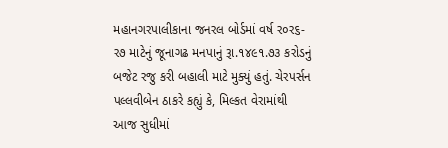મહાનગરપાલીકાના જનરલ બોર્ડમાં વર્ષ ર૦ર૬-ર૭ માટેનું જૂનાગઢ મનપાનું રૂા.૧૪૯૧.૭૩ કરોડનું બજેટ રજુ કરી બહાલી માટે મુક્યું હતું. ચેરપર્સન પલ્લવીબેન ઠાકરે કહ્યું કે, મિલ્કત વેરામાંથી આજ સુધીમાં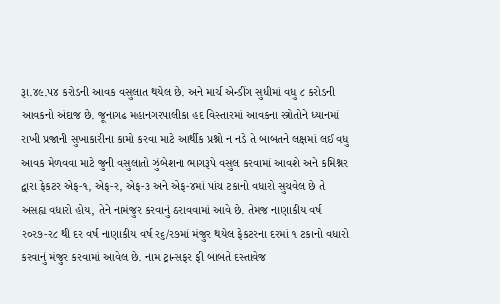રૂા.૪૯.પ૪ કરોડની આવક વસુલાત થયેલ છે. અને માર્ચ એન્ડીંગ સુધીમાં વધુ ૮ કરોડની આવકનો અંદાજ છે. જૂનાગઢ મહાનગરપાલીકા હદ વિસ્તારમાં આવકના સ્ત્રોતોને ધ્યાનમાં રાખી પ્રજાની સુખાકારીના કામો કરવા માટે આર્થીક પ્રશ્નો ન નડે તે બાબતને લક્ષમાં લઈ વધુ આવક મેળવવા માટે જુની વસુલાતો ઝુંબેશના ભાગરૂપે વસુલ કરવામાં આવશે અને કમિશ્નર દ્વારા ફેકટર એફ-૧, એફ-ર, એફ-૩ અને એફ-૪માં પાંચ ટકાનો વધારો સુચવેલ છે તે અસહ્ય વધારો હોય, તેને નામંજુર કરવાનું ઠરાવવામાં આવે છે. તેમજ નાણાકીય વર્ષ ર૦ર૭-ર૮ થી દર વર્ષ નાણાકીય વર્ષ ર૬/ર૭માં મંજુર થયેલ ફેકટરના દરમાં ૧ ટકાનો વધારો કરવાનું મંજુર કરવામાં આવેલ છે. નામ ટ્રાન્સફર ફી બાબતે દસ્તાવેજ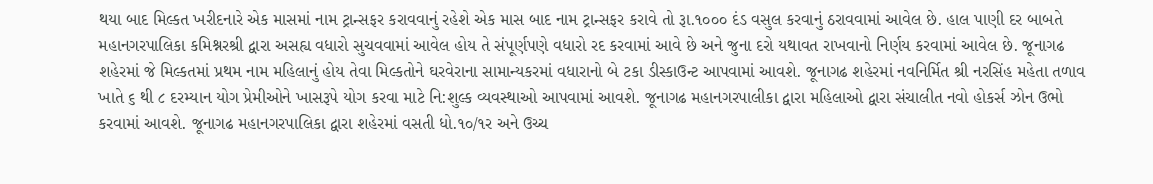થયા બાદ મિલ્કત ખરીદનારે એક માસમાં નામ ટ્રાન્સફર કરાવવાનું રહેશે એક માસ બાદ નામ ટ્રાન્સફર કરાવે તો રૂા.૧૦૦૦ દંડ વસુલ કરવાનું ઠરાવવામાં આવેલ છે. હાલ પાણી દર બાબતે મહાનગરપાલિકા કમિશ્નરશ્રી દ્વારા અસહ્ય વધારો સુચવવામાં આવેલ હોય તે સંપૂર્ણપણે વધારો રદ કરવામાં આવે છે અને જુના દરો યથાવત રાખવાનો નિર્ણય કરવામાં આવેલ છે. જૂનાગઢ શહેરમાં જે મિલ્કતમાં પ્રથમ નામ મહિલાનું હોય તેવા મિલ્કતોને ઘરવેરાના સામાન્યકરમાં વધારાનો બે ટકા ડીસ્કાઉન્ટ આપવામાં આવશે. જૂનાગઢ શહેરમાં નવનિર્મિત શ્રી નરસિંહ મહેતા તળાવ ખાતે ૬ થી ૮ દરમ્યાન યોગ પ્રેમીઓને ખાસરૂપે યોગ કરવા માટે નિ:શુલ્ક વ્યવસ્થાઓ આપવામાં આવશે. જૂનાગઢ મહાનગરપાલીકા દ્વારા મહિલાઓ દ્વારા સંચાલીત નવો હોકર્સ ઝોન ઉભો કરવામાં આવશે. જૂનાગઢ મહાનગરપાલિકા દ્વારા શહેરમાં વસતી ધો.૧૦/૧ર અને ઉચ્ચ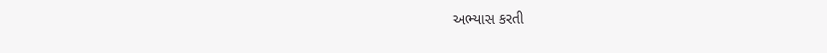અભ્યાસ કરતી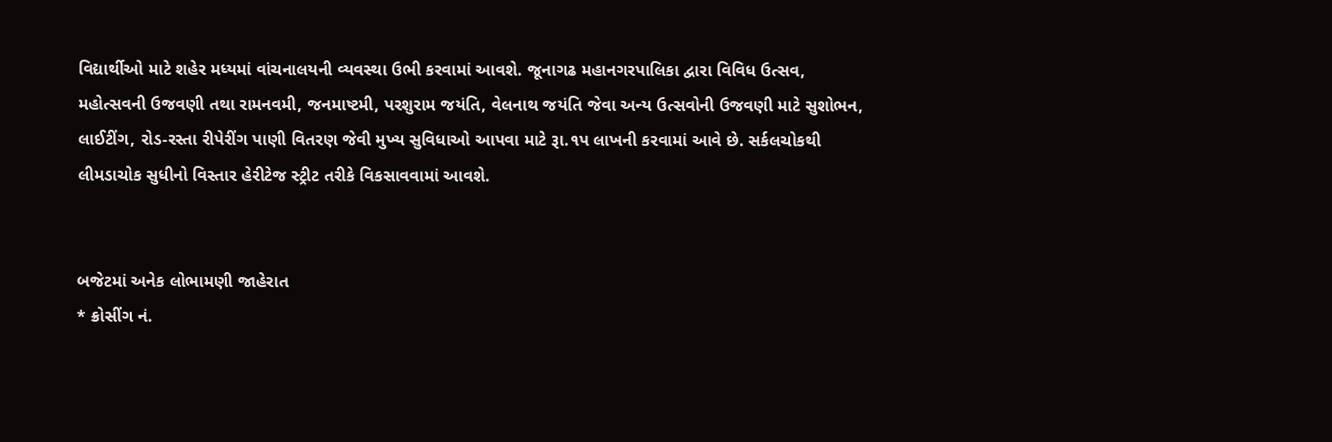વિદ્યાર્થીઓ માટે શહેર મધ્યમાં વાંચનાલયની વ્યવસ્થા ઉભી કરવામાં આવશે. જૂનાગઢ મહાનગરપાલિકા દ્વારા વિવિધ ઉત્સવ, મહોત્સવની ઉજવણી તથા રામનવમી, જનમાષ્ટમી, પરશુરામ જયંતિ, વેલનાથ જયંતિ જેવા અન્ય ઉત્સવોની ઉજવણી માટે સુશોભન, લાઈટીંગ, રોડ-રસ્તા રીપેરીંગ પાણી વિતરણ જેવી મુખ્ય સુવિધાઓ આપવા માટે રૂા.૧પ લાખની કરવામાં આવે છે. સર્કલચોકથી લીમડાચોક સુધીનો વિસ્તાર હેરીટેજ સ્ટ્રીટ તરીકે વિકસાવવામાં આવશે.


બજેટમાં અનેક લોભામણી જાહેરાત
* ક્રોસીંગ નં.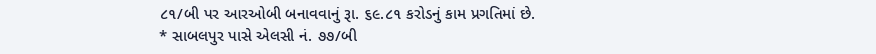૮૧/બી પર આરઓબી બનાવવાનું રૂા. ૬૯.૮૧ કરોડનું કામ પ્રગતિમાં છે.
* સાબલપુર પાસે એલસી નં. ૭૭/બી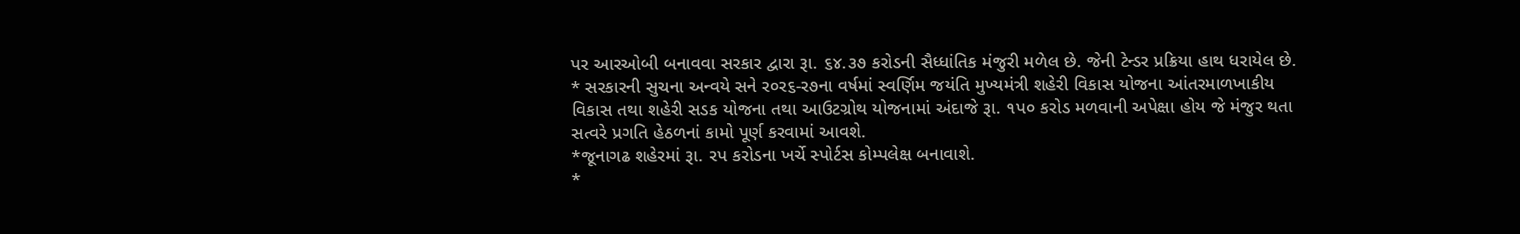પર આરઓબી બનાવવા સરકાર દ્વારા રૂા. ૬૪.૩૭ કરોડની સૈધ્ધાંતિક મંજુરી મળેલ છે. જેની ટેન્ડર પ્રક્રિયા હાથ ધરાયેલ છે.
* સરકારની સુચના અન્વયે સને ર૦ર૬-ર૭ના વર્ષમાં સ્વર્ણિમ જયંતિ મુખ્યમંત્રી શહેરી વિકાસ યોજના આંતરમાળખાકીય વિકાસ તથા શહેરી સડક યોજના તથા આઉટગ્રોથ યોજનામાં અંદાજે રૂા. ૧પ૦ કરોડ મળવાની અપેક્ષા હોય જે મંજુર થતા સત્વરે પ્રગતિ હેઠળનાં કામો પૂર્ણ કરવામાં આવશે.
*જૂનાગઢ શહેરમાં રૂા. રપ કરોડના ખર્ચે સ્પોર્ટસ કોમ્પલેક્ષ બનાવાશે.
*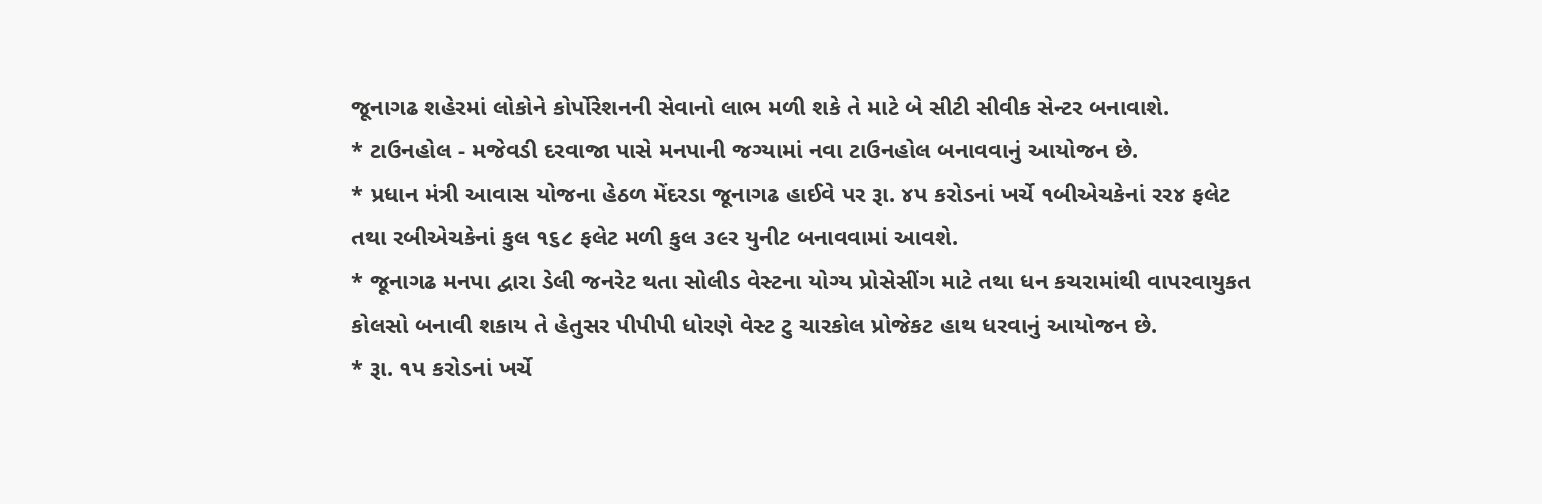જૂનાગઢ શહેરમાં લોકોને કોર્પોરેશનની સેવાનો લાભ મળી શકે તે માટે બે સીટી સીવીક સેન્ટર બનાવાશે.
* ટાઉનહોલ - મજેવડી દરવાજા પાસે મનપાની જગ્યામાં નવા ટાઉનહોલ બનાવવાનું આયોજન છે.
* પ્રધાન મંત્રી આવાસ યોજના હેઠળ મેંદરડા જૂનાગઢ હાઈવે પર રૂા. ૪પ કરોડનાં ખર્ચે ૧બીએચકેનાં રર૪ ફલેટ તથા રબીએચકેનાં કુલ ૧૬૮ ફલેટ મળી કુલ ૩૯ર યુનીટ બનાવવામાં આવશે.
* જૂનાગઢ મનપા દ્વારા ડેલી જનરેટ થતા સોલીડ વેસ્ટના યોગ્ય પ્રોસેસીંગ માટે તથા ધન કચરામાંથી વાપરવાયુકત કોલસો બનાવી શકાય તે હેતુસર પીપીપી ધોરણે વેસ્ટ ટુ ચારકોલ પ્રોજેકટ હાથ ધરવાનું આયોજન છે.
* રૂા. ૧પ કરોડનાં ખર્ચે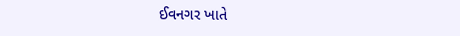ઈવનગર ખાતે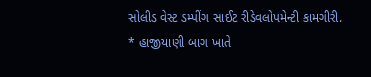સોલીડ વેસ્ટ ડમ્પીંગ સાઈટ રીડેવલોપમેન્ટી કામગીરી.
* હાજીયાણી બાગ ખાતે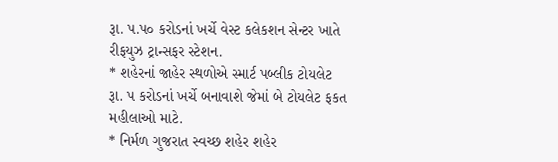રૂા. પ.પ૦ કરોડનાં ખર્ચે વેસ્ટ કલેકશન સેન્ટર ખાતે રીફયુઝ ટ્રાન્સફર સ્ટેશન.
* શહેરનાં જાહેર સ્થળોએ સ્માર્ટ પબ્લીક ટોયલેટ રૂા. પ કરોડનાં ખર્ચે બનાવાશે જેમાં બે ટોયલેટ ફકત મહીલાઓ માટે.
* નિર્મળ ગુજરાત સ્વચ્છ શહેર શહેર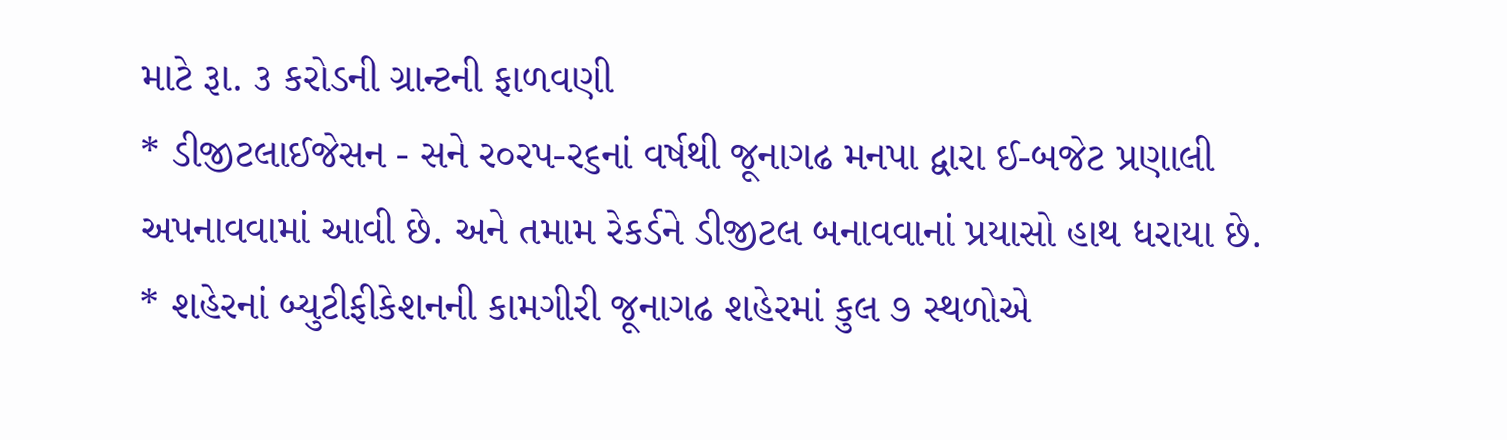માટે રૂા. ૩ કરોડની ગ્રાન્ટની ફાળવણી
* ડીજીટલાઈજેસન - સને ર૦રપ-ર૬નાં વર્ષથી જૂનાગઢ મનપા દ્વારા ઈ-બજેટ પ્રણાલી અપનાવવામાં આવી છે. અને તમામ રેકર્ડને ડીજીટલ બનાવવાનાં પ્રયાસો હાથ ધરાયા છે.
* શહેરનાં બ્યુટીફીકેશનની કામગીરી જૂનાગઢ શહેરમાં કુલ ૭ સ્થળોએ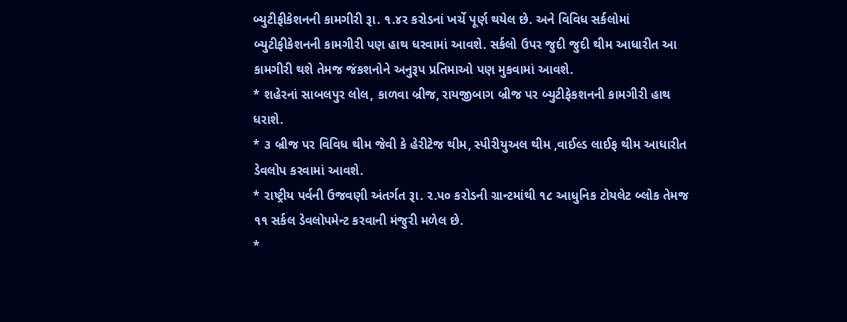બ્યુટીફીકેશનની કામગીરી રૂા. ૧.૪ર કરોડનાં ખર્ચે પૂર્ણ થયેલ છે. અને વિવિધ સર્કલોમાં બ્યુટીફીકેશનની કામગીરી પણ હાથ ધરવામાં આવશે. સર્કલો ઉપર જુદી જુદી થીમ આધારીત આ કામગીરી થશે તેમજ જંકશનોને અનુરૂપ પ્રતિમાઓ પણ મુકવામાં આવશે.
* શહેરનાં સાબલપુર લોલ, કાળવા બ્રીજ, રાયજીબાગ બ્રીજ પર બ્યુટીફેકશનની કામગીરી હાથ ધરાશે.
* ૩ બ્રીજ પર વિવિધ થીમ જેવી કે હેરીટેજ થીમ, સ્પીરીયુઅલ થીમ ,વાઈલ્ડ લાઈફ થીમ આધારીત ડેવલોપ કરવામાં આવશે.
* રાષ્ટ્રીય પર્વની ઉજવણી અંતર્ગત રૂા. ર.પ૦ કરોડની ગ્રાન્ટમાંથી ૧૮ આધુનિક ટોયલેટ બ્લોક તેમજ ૧૧ સર્કલ ડેવલોપમેન્ટ કરવાની મંજુરી મળેલ છે.
*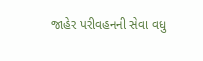જાહેર પરીવહનની સેવા વધુ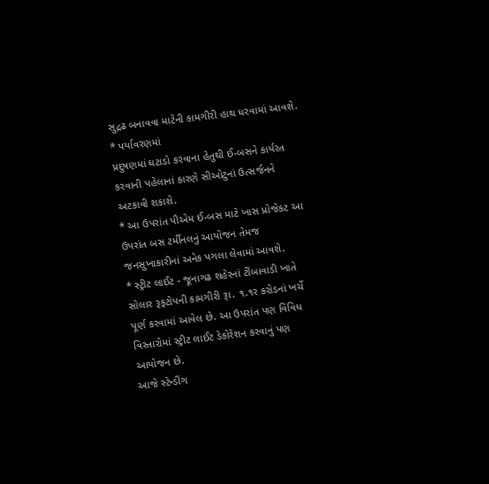સુદ્રઢ બનાવવા માટેની કામગીરી હાથ ધરવામાં આવશે.
* પર્યાવરણમાં
પ્રદુષણમાં ઘટાડો કરવાના હેતુથી ઈ-બસને કાર્યરત કરવાની પહેલાનાં કારણે સીઓટુનાં ઉત્સર્જનને અટકાવી શકાશે.
* આ ઉપરાંત પીએમ ઈ-બસ માટે ખાસ પ્રોજેકટ આ ઉપરાંત બસ ટર્મીનલનું આયોજન તેમજ જનસુખાકારીનાં અનેક પગલા લેવામાં આવશે.
* સ્ટ્રીટ લાઈટ - જૂનાગઢ શહેરનાં ટીંબાવાડી ખાતે સોલાર રૂફટોપની કામગીરી રૂા. ૧.૧ર કરોડનાં ખર્ચે પૂર્ણ કરવામાં આવેલ છે. આ ઉપરાંત પણ વિવિધ વિસ્તારોમાં સ્ટ્રીટ લાઈટ ડેકોરેશન કરવાનું પણ આયોજન છે.
આજે સ્ટેન્ડીંગ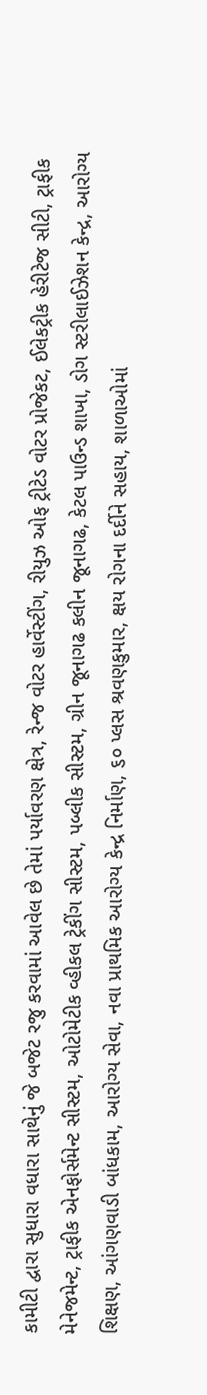કામીટી દ્વારા સુધારા વધારા સાથેનું જે બજેટ રજુ કરવામાં આવેલ છે તેમાં પર્યાવરણ ક્ષેત્ર, રેન્જ વોટર હાર્વેસ્ટીંગ, રીયુઝ ઓફ ટ્રીટેડ વોટર પ્રોજેકટ, ઈલેકટ્રીક હેરીટેજ સીટી, ટ્રાફીક મેનેજમેન્ટ, ટ્રાફીક એનફોર્સમેન્ટ સીસ્ટમ, ઓટોમેટીક વ્હીકલ ટ્રેકીંગ સીસ્ટમ, પબ્લીક સીસ્ટમ, ગ્રીન જૂનાગઢ કલીન જૂનાગઢ, કેટલ પાઉન્ડ શાખા, ડોગ સ્ટરીલાઈઝેશન કેન્દ્ર, આરોગ્ય શિક્ષણ, આંગણવાડી બાંધકામ, આરોગ્ય સેવા, નવા પ્રાથમિક આરોગ્ય કેન્દ્ર નિર્માણ, ૬૦ પ્લસ શ્રવણકુમાર, ક્ષય રોગના દર્દીને સહાય, શાળાઓમાં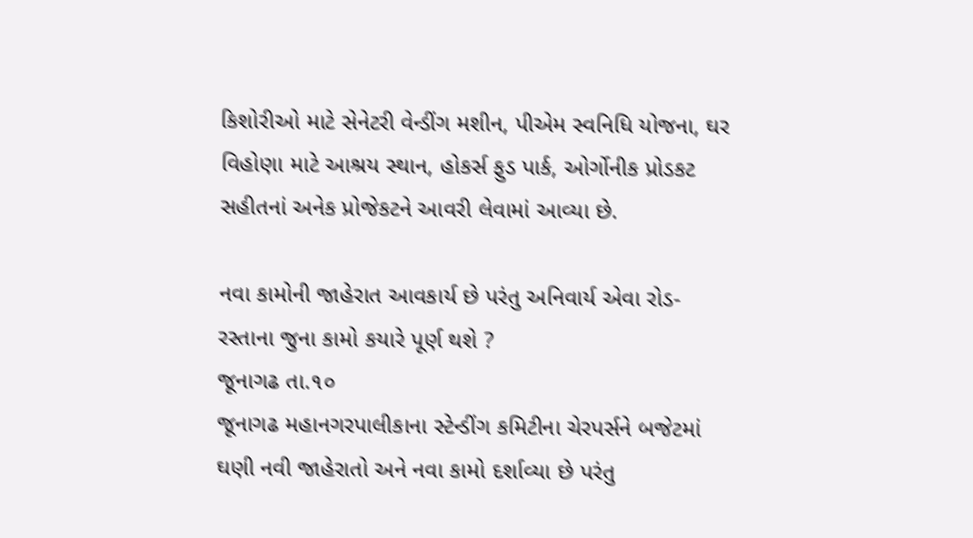કિશોરીઓ માટે સેનેટરી વેન્ડીંગ મશીન, પીએમ સ્વનિધિ યોજના, ઘર વિહોણા માટે આશ્રય સ્થાન, હોકર્સ ફુડ પાર્ક, ઓર્ગોનીક પ્રોડકટ સહીતનાં અનેક પ્રોજેકટને આવરી લેવામાં આવ્યા છે.

નવા કામોની જાહેરાત આવકાર્ય છે પરંતુ અનિવાર્ય એવા રોડ-રસ્તાના જુના કામો કયારે પૂર્ણ થશે ?
જૂનાગઢ તા.૧૦
જૂનાગઢ મહાનગરપાલીકાના સ્ટેન્ડીંગ કમિટીના ચેરપર્સને બજેટમાં ઘણી નવી જાહેરાતો અને નવા કામો દર્શાવ્યા છે પરંતુ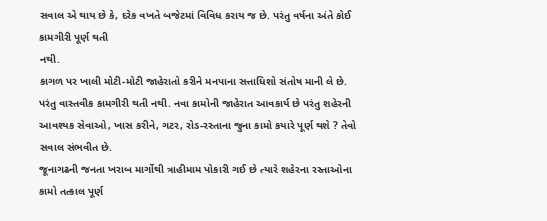સવાલ એ થાય છે કે, દરેક વખતે બજેટમાં વિવિધ કરાય જ છે. પરંતુ વર્ષના અંતે કોઈ કામગીરી પૂર્ણ થતી
નથી.
કાગળ પર ખાલી મોટી-મોટી જાહેરાતો કરીને મનપાના સત્તાધિશો સંતોષ માની લે છે. પરંતુ વાસ્તવીક કામગીરી થતી નથી. નવા કામોની જાહેરાત આવકાર્ય છે પરંતુ શહેરની આવશ્યક સેવાઓ, ખાસ કરીને, ગટર, રોડ-રસ્તાના જુના કામો કયારે પૂર્ણ થશે ? તેવો સવાલ સંભવીત છે.
જૂનાગઢની જનતા ખરાબ માર્ગોથી ત્રાહીમામ પોકારી ગઈ છે ત્યારે શહેરના રસ્તાઓના કામો તત્કાલ પૂર્ણ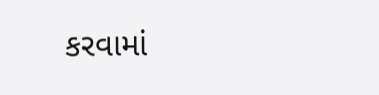કરવામાં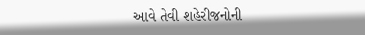આવે તેવી શહેરીજનોની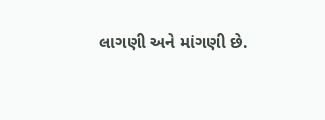લાગણી અને માંગણી છે.